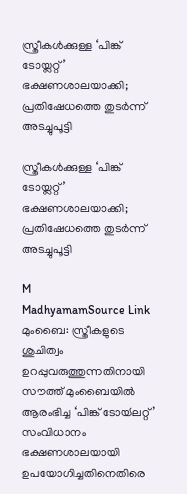സ്ത്രീകൾക്കുള്ള ‘പിങ്ക് ടോയ്ലറ്റ്’ ഭക്ഷണശാലയാക്കി; പ്രതിഷേധത്തെ തുടർന്ന് അടച്ചുപൂട്ടി

സ്ത്രീകൾക്കുള്ള ‘പിങ്ക് ടോയ്ലറ്റ്’ ഭക്ഷണശാലയാക്കി; പ്രതിഷേധത്തെ തുടർന്ന് അടച്ചുപൂട്ടി

M
MadhyamamSource Link
മുംബൈ: സ്ത്രീകളുടെ ശുചിത്വം ഉറപ്പുവരുത്തുന്നതിനായി സൗത്ത് മുംബൈയിൽ ആരംഭിച്ച ‘പിങ്ക് ടോയ്‍ലറ്റ്’ സംവിധാനം ഭക്ഷണശാലയായി ഉപയോഗിച്ചതിനെതിരെ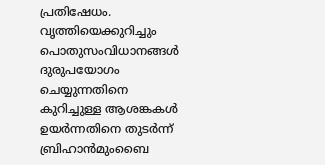പ്രതിഷേധം. വൃത്തിയെക്കുറിച്ചും പൊതുസംവിധാനങ്ങൾ ദുരുപയോഗം ചെയ്യുന്നതിനെ കുറിച്ചുള്ള ആശങ്കകൾ ഉയർന്നതിനെ തുടർന്ന് ബ്രിഹാൻമുംബൈ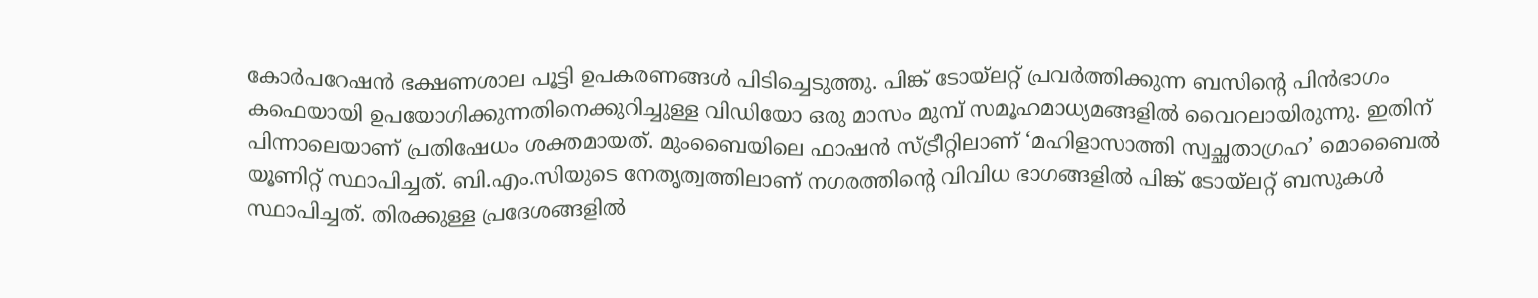കോർപറേഷൻ ഭക്ഷണശാല പൂട്ടി ഉപകരണങ്ങൾ പിടിച്ചെടുത്തു. പിങ്ക് ടോയ്‍ലറ്റ് പ്രവർത്തിക്കുന്ന ബസിന്റെ പിൻഭാഗം കഫെയായി ഉപയോഗിക്കുന്നതിനെക്കുറിച്ചുള്ള വിഡിയോ ഒരു മാസം മുമ്പ് സമൂഹമാധ്യമങ്ങളിൽ വൈറലായിരുന്നു. ഇതിന് പിന്നാലെയാണ് പ്രതിഷേധം ശക്തമായത്. മുംബൈയിലെ ഫാഷൻ സ്ട്രീറ്റിലാണ് ‘മഹിളാസാത്തി സ്വച്ഛതാഗ്രഹ’ മൊബൈൽ യൂണിറ്റ് സ്ഥാപിച്ചത്. ബി.എം.സിയുടെ നേതൃത്വത്തിലാണ് നഗരത്തിന്റെ വിവിധ ഭാഗങ്ങളിൽ പിങ്ക് ടോയ്ലറ്റ് ബസുകൾ സ്ഥാപിച്ചത്. തിരക്കുള്ള പ്രദേശങ്ങളിൽ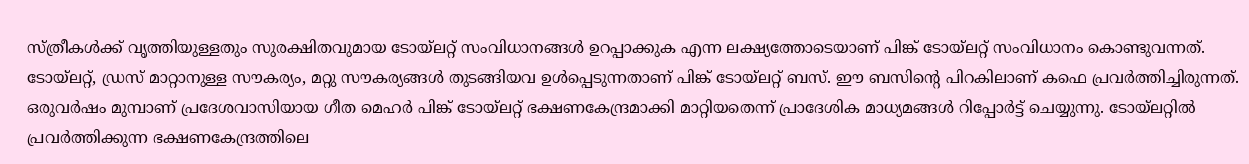സ്ത്രീകൾക്ക് വൃത്തിയുള്ളതും സുരക്ഷിതവുമായ ടോയ്‍ലറ്റ് സംവിധാനങ്ങൾ ഉറപ്പാക്കുക എന്ന ലക്ഷ്യത്തോടെയാണ് പിങ്ക് ടോയ്‍ലറ്റ് സംവിധാനം കൊണ്ടുവന്നത്. ടോയ്‍ലറ്റ്, ഡ്രസ് മാറ്റാനുള്ള സൗകര്യം, മറ്റു സൗകര്യങ്ങൾ തുടങ്ങിയവ ഉൾപ്പെടുന്നതാണ് പിങ്ക് ടോയ്‍ലറ്റ് ബസ്. ഈ ബസിന്റെ പിറകിലാണ് കഫെ പ്രവർത്തിച്ചിരുന്നത്. ഒരുവർഷം മുമ്പാണ് പ്രദേശവാസിയായ ഗീത മെഹർ പിങ്ക് ടോയ്‍ലറ്റ് ഭക്ഷണകേന്ദ്രമാക്കി മാറ്റിയതെന്ന് പ്രാദേശിക മാധ്യമങ്ങൾ റിപ്പോർട്ട് ചെയ്യുന്നു. ടോയ്‍ലറ്റിൽ പ്രവർത്തിക്കുന്ന ഭക്ഷണകേന്ദ്രത്തിലെ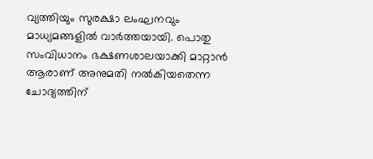വ്യത്തിയും സുരക്ഷാ ലംഘനവും മാധ്യമങ്ങളിൽ വാർത്തയായി. പൊതു സംവിധാനം ഭക്ഷണശാലയാക്കി മാറ്റാൻ ആരാണ് അനുമതി നൽകിയതെന്ന ചോദ്യത്തിന്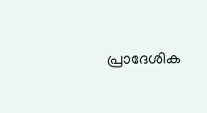പ്രാദേശിക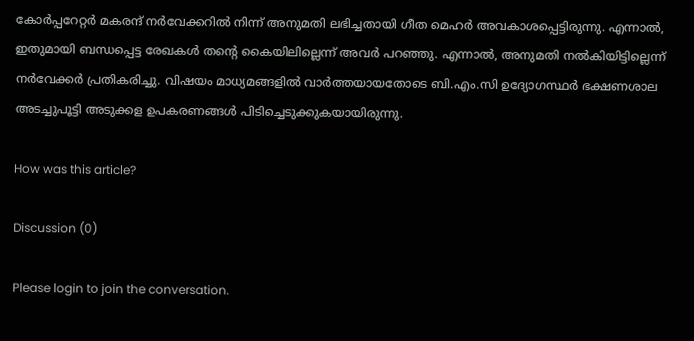കോർപ്പറേറ്റർ മകരന്ദ് നർവേക്കറിൽ നിന്ന് അനുമതി ലഭിച്ചതായി ഗീത മെഹർ അവകാശപ്പെട്ടിരുന്നു. എന്നാൽ, ഇതുമായി ബന്ധപ്പെട്ട രേഖകൾ തന്റെ കൈയിലില്ലെന്ന് അവർ പറഞ്ഞു. എന്നാൽ, അനുമതി നൽകിയിട്ടില്ലെന്ന് നർവേക്കർ പ്രതികരിച്ചു. വിഷയം മാധ്യമങ്ങളിൽ വാർത്തയായതോടെ ബി.എം.സി ഉദ്യോഗസ്ഥർ ഭക്ഷണശാല അടച്ചുപൂട്ടി അടുക്കള ഉപകരണങ്ങൾ പിടിച്ചെടുക്കുകയായിരുന്നു.

How was this article?

Discussion (0)

Please login to join the conversation.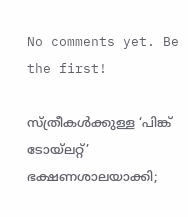No comments yet. Be the first!

സ്ത്രീകൾക്കുള്ള ‘പിങ്ക് ടോയ്ലറ്റ്’ ഭക്ഷണശാലയാക്കി;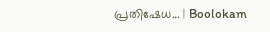പ്രതിഷേധ… | Boolokam